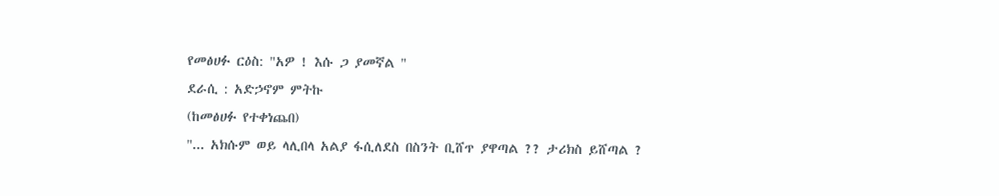የመፅሀፉ ርዕስ: "አዎ ! እሱ ጋ ያመኛል "
ደራሲ : አድኃኖም ምትኩ
(ከመፅሀፉ የተቀነጨበ)
"... አክሱም ወይ ላሊበላ አልያ ፋሲለደስ በስንት ቢሸጥ ያዋጣል ?? ታሪክስ ይሸጣል ?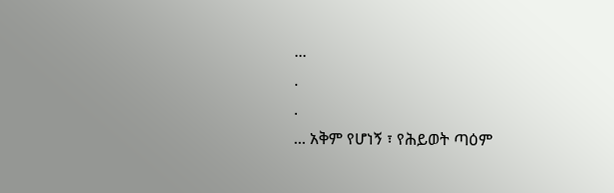...
.
.
... አቅም የሆነኝ ፣ የሕይወት ጣዕም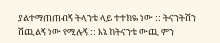ያልተማጠጠብኝ ትላንቴ ላይ ተተክዬ ነው :: ትናንትሽን ሽጪልኝ ነው የሚሉኝ :: እኔ ከትናንቴ ውጪ ምን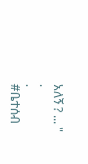አለኝ ? ... "
.
.
#ቤተሰብ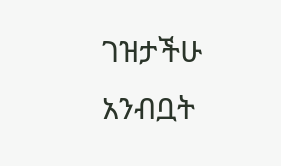ገዝታችሁ አንብቧት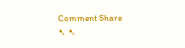Comment Share
➷ ➷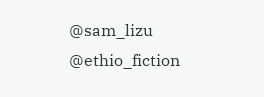@sam_lizu @ethio_fiction